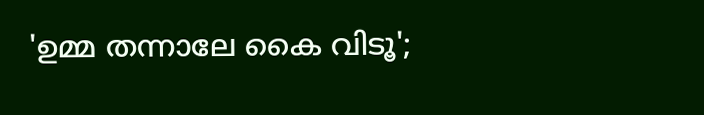'ഉമ്മ തന്നാലേ കൈ വിടൂ';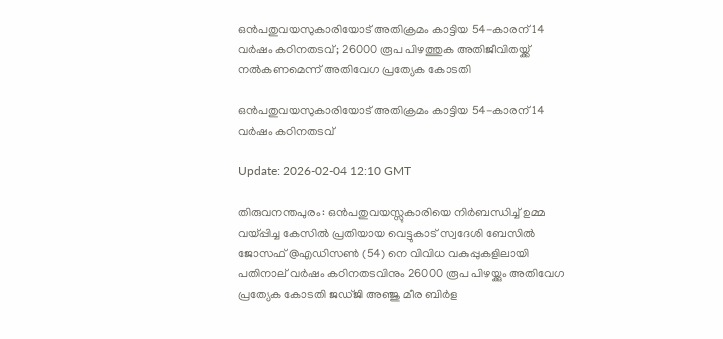ഒന്‍പതുവയസുകാരിയോട് അതിക്രമം കാട്ടിയ 54-കാരന് 14 വര്‍ഷം കഠിനതടവ്; 26000 രൂപ പിഴത്തുക അതിജീവിതയ്ക്ക് നല്‍കണമെന്ന് അതിവേഗ പ്രത്യേക കോടതി

ഒന്‍പതുവയസുകാരിയോട് അതിക്രമം കാട്ടിയ 54-കാരന് 14 വര്‍ഷം കഠിനതടവ്

Update: 2026-02-04 12:10 GMT

തിരുവനന്തപുരം: ഒന്‍പതുവയസ്സുകാരിയെ നിര്‍ബന്ധിച്ച് ഉമ്മ വയ്പ്പിച്ച കേസില്‍ പ്രതിയായ വെട്ടുകാട് സ്വദേശി ബേസില്‍ ജോസഫ് @എഡിസണ്‍ (54) നെ വിവിധ വകുപ്പുകളിലായി പതിനാല് വര്‍ഷം കഠിനതടവിനും 26000 രൂപ പിഴയ്ക്കും അതിവേഗ പ്രത്യേക കോടതി ജഡ്ജി അഞ്ജു മീര ബിര്‍ള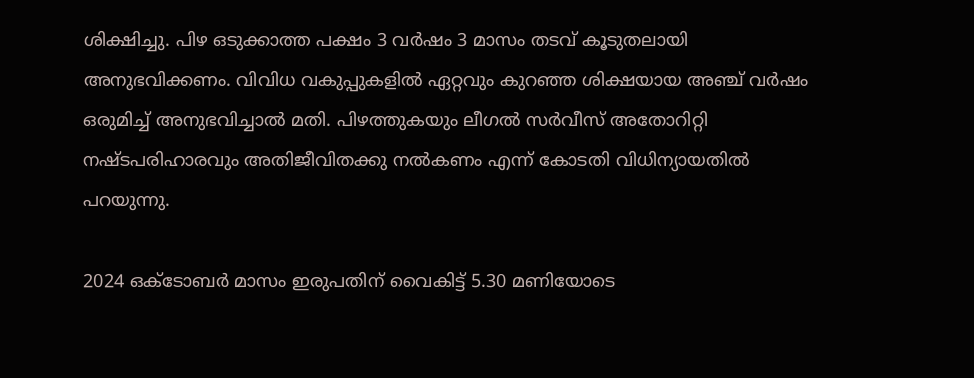ശിക്ഷിച്ചു. പിഴ ഒടുക്കാത്ത പക്ഷം 3 വര്‍ഷം 3 മാസം തടവ് കൂടുതലായി അനുഭവിക്കണം. വിവിധ വകുപ്പുകളില്‍ ഏറ്റവും കുറഞ്ഞ ശിക്ഷയായ അഞ്ച് വര്‍ഷം ഒരുമിച്ച് അനുഭവിച്ചാല്‍ മതി. പിഴത്തുകയും ലീഗല്‍ സര്‍വീസ് അതോറിറ്റി നഷ്ടപരിഹാരവും അതിജീവിതക്കു നല്‍കണം എന്ന് കോടതി വിധിന്യായതില്‍ പറയുന്നു.

2024 ഒക്ടോബര്‍ മാസം ഇരുപതിന് വൈകിട്ട് 5.30 മണിയോടെ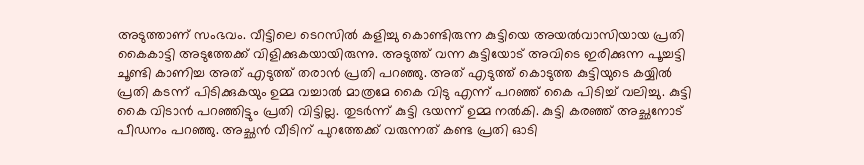അടുത്താണ് സംഭവം. വീട്ടിലെ ടെറസില്‍ കളിച്ചു കൊണ്ടിരുന്ന കുട്ടിയെ അയല്‍വാസിയായ പ്രതി കൈകാട്ടി അടുത്തേക്ക് വിളിക്കുകയായിരുന്നു. അടുത്ത് വന്ന കുട്ടിയോട് അവിടെ ഇരിക്കുന്ന പൂച്ചട്ടി ചൂണ്ടി കാണിച്ച അത് എടുത്ത് തരാന്‍ പ്രതി പറഞ്ഞു. അത് എടുത്ത് കൊടുത്ത കുട്ടിയുടെ കയ്യില്‍ പ്രതി കടന്ന് പിടിക്കുകയും ഉമ്മ വച്ചാല്‍ മാത്രമേ കൈ വിടു എന്ന് പറഞ്ഞ് കൈ പിടിച്ച് വലിച്ചു. കുട്ടി കൈ വിടാന്‍ പറഞ്ഞിട്ടും പ്രതി വിട്ടില്ല. തുടര്‍ന്ന് കുട്ടി ഭയന്ന് ഉമ്മ നല്‍കി. കുട്ടി കരഞ്ഞ് അച്ഛനോട് പീഡനം പറഞ്ഞു. അച്ഛന്‍ വീടിന് പുറത്തേക്ക് വരുന്നത് കണ്ട പ്രതി ഓടി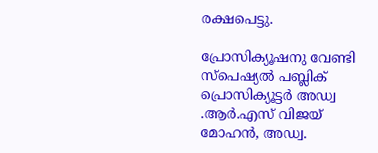രക്ഷപെട്ടു.

പ്രോസിക്യൂഷനു വേണ്ടി സ്‌പെഷ്യല്‍ പബ്ലിക് പ്രൊസിക്യൂട്ടര്‍ അഡ്വ .ആര്‍.എസ് വിജയ് മോഹന്‍, അഡ്വ.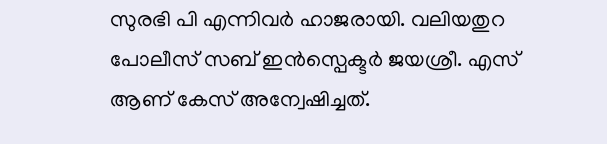സുരഭി പി എന്നിവര്‍ ഹാജരായി. വലിയതുറ പോലീസ് സബ് ഇന്‍സ്പെക്ടര്‍ ജയശ്രീ. എസ് ആണ് കേസ് അന്വേഷിച്ചത്.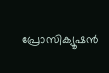പ്രോസിക്യൂഷന്‍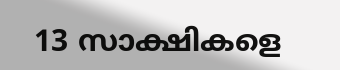13 സാക്ഷികളെ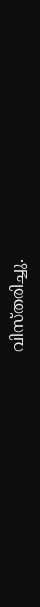വിസ്തരിച്ചു.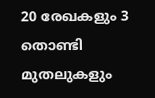20 രേഖകളും 3 തൊണ്ടി മുതലുകളും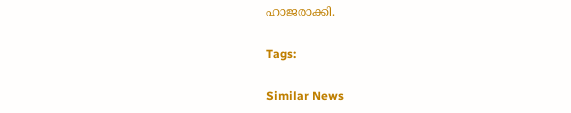ഹാജരാക്കി.

Tags:

Similar News